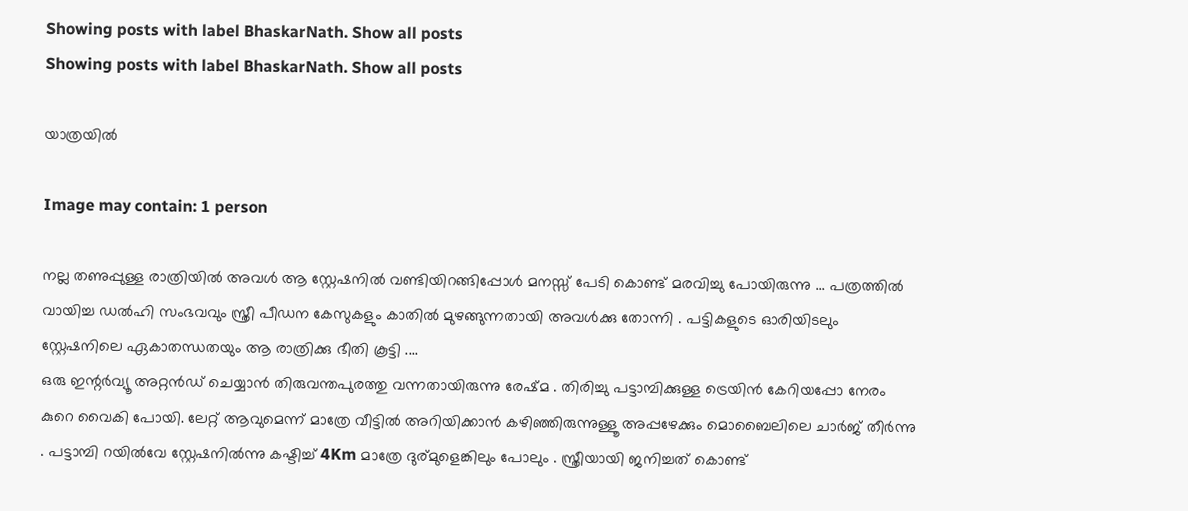Showing posts with label BhaskarNath. Show all posts
Showing posts with label BhaskarNath. Show all posts

യാത്രയിൽ

Image may contain: 1 person

നല്ല തണുപ്പുള്ള രാത്രിയിൽ അവൾ ആ സ്റ്റേഷനിൽ വണ്ടിയിറങ്ങിപ്പോൾ മനസ്സ് പേടി കൊണ്ട് മരവിച്ചു പോയിരുന്നു ... പത്രത്തിൽ വായിച്ച ഡൽഹി സംഭവവും സ്ത്രീ പീഡന കേസുകളും കാതിൽ മുഴങ്ങുന്നതായി അവൾക്കു തോന്നി . പട്ടികളുടെ ഓരിയിടലും സ്റ്റേഷനിലെ ഏകാതന്ധതയും ആ രാത്രിക്കു ഭീതി കൂട്ടി ....
ഒരു ഇന്റർവ്യൂ അറ്റൻഡ് ചെയ്യാൻ തിരുവന്തപുരത്തു വന്നതായിരുന്നു രേഷ്മ . തിരിച്ചു പട്ടാമ്പിക്കുള്ള ട്രെയിൻ കേറിയപ്പോ നേരം കുറെ വൈകി പോയി. ലേറ്റ് ആവുമെന്ന് മാത്രേ വീട്ടിൽ അറിയിക്കാൻ കഴിഞ്ഞിരുന്നുള്ളൂ അപ്പഴേക്കും മൊബൈലിലെ ചാർജ് തീർന്നു . പട്ടാമ്പി റയിൽവേ സ്റ്റേഷനിൽന്നു കഷ്ടിച്ച് 4Km മാത്രേ ദുര്മുളെങ്കിലും പോലും . സ്ത്രീയായി ജനിച്ചത് കൊണ്ട്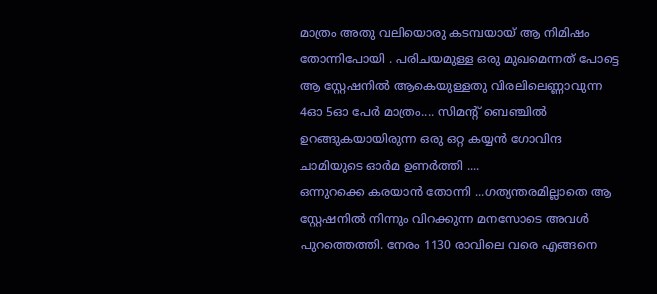മാത്രം അതു വലിയൊരു കടമ്പയായ് ആ നിമിഷം തോന്നിപോയി . പരിചയമുള്ള ഒരു മുഖമെന്നത് പോട്ടെ ആ സ്റ്റേഷനിൽ ആകെയുള്ളതു വിരലിലെണ്ണാവുന്ന 4ഓ 5ഓ പേർ മാത്രം.... സിമന്റ് ബെഞ്ചിൽ ഉറങ്ങുകയായിരുന്ന ഒരു ഒറ്റ കയ്യൻ ഗോവിന്ദ ചാമിയുടെ ഓർമ ഉണർത്തി ....
ഒന്നുറക്കെ കരയാൻ തോന്നി ...ഗത്യന്തരമില്ലാതെ ആ സ്റ്റേഷനിൽ നിന്നും വിറക്കുന്ന മനസോടെ അവൾ പുറത്തെത്തി. നേരം 1130 രാവിലെ വരെ എങ്ങനെ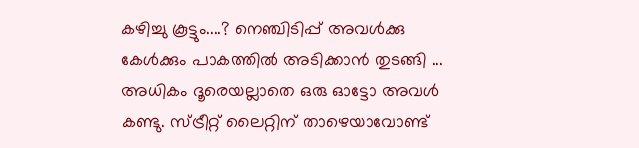കഴിച്ചു കൂട്ടും....? നെഞ്ചിടിപ്പ് അവൾക്കു കേൾക്കും പാകത്തിൽ അടിക്കാൻ തുടങ്ങി ...
അധികം ദൂരെയല്ലാതെ ഒരു ഓട്ടോ അവൾ കണ്ടു. സ്ട്രീറ്റ് ലൈറ്റിന് താഴെയാവോണ്ട്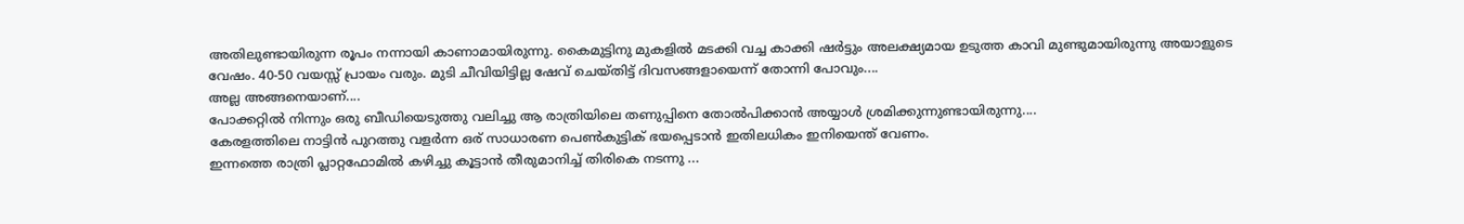അതിലുണ്ടായിരുന്ന രൂപം നന്നായി കാണാമായിരുന്നു. കൈമുട്ടിനു മുകളിൽ മടക്കി വച്ച കാക്കി ഷർട്ടും അലക്ഷ്യമായ ഉടുത്ത കാവി മുണ്ടുമായിരുന്നു അയാളുടെ വേഷം. 40-50 വയസ്സ് പ്രായം വരും. മുടി ചീവിയിട്ടില്ല ഷേവ് ചെയ്‌തിട്ട്‌ ദിവസങ്ങളായെന്ന് തോന്നി പോവും....
അല്ല അങ്ങനെയാണ്....
പോക്കറ്റിൽ നിന്നും ഒരു ബീഡിയെടുത്തു വലിച്ചു ആ രാത്രിയിലെ തണുപ്പിനെ തോൽപിക്കാൻ അയ്യാൾ ശ്രമിക്കുന്നുണ്ടായിരുന്നു....
കേരളത്തിലെ നാട്ടിൻ പുറത്തു വളർന്ന ഒര് സാധാരണ പെൺകുട്ടിക് ഭയപ്പെടാൻ ഇതിലധികം ഇനിയെന്ത് വേണം.
ഇന്നത്തെ രാത്രി പ്ലാറ്റഫോമിൽ കഴിച്ചു കൂട്ടാൻ തീരുമാനിച്ച് തിരികെ നടന്നു ...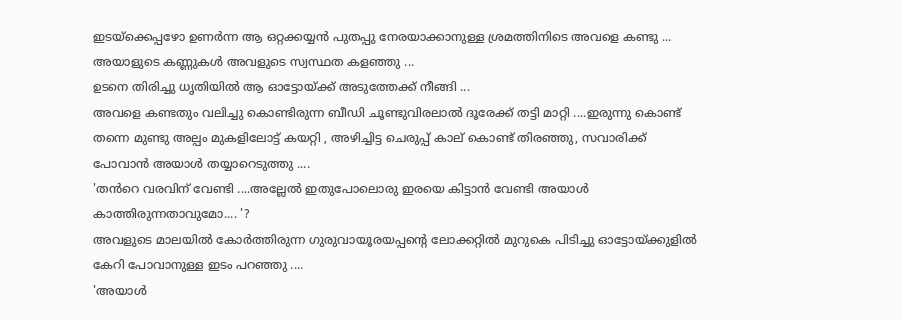ഇടയ്ക്കെപ്പഴോ ഉണർന്ന ആ ഒറ്റക്കയ്യൻ പുതപ്പു നേരയാക്കാനുള്ള ശ്രമത്തിനിടെ അവളെ കണ്ടു ...
അയാളുടെ കണ്ണുകൾ അവളുടെ സ്വസ്ഥത കളഞ്ഞു ...
ഉടനെ തിരിച്ചു ധൃതിയിൽ ആ ഓട്ടോയ്ക്ക് അടുത്തേക്ക് നീങ്ങി ...
അവളെ കണ്ടതും വലിച്ചു കൊണ്ടിരുന്ന ബീഡി ചൂണ്ടുവിരലാൽ ദൂരേക്ക്‌ തട്ടി മാറ്റി ....ഇരുന്നു കൊണ്ട് തന്നെ മുണ്ടു അല്പം മുകളിലോട്ട് കയറ്റി , അഴിച്ചിട്ട ചെരുപ്പ് കാല് കൊണ്ട് തിരഞ്ഞു, സവാരിക്ക് പോവാൻ അയാൾ തയ്യാറെടുത്തു ....
'തൻറെ വരവിന് വേണ്ടി ....അല്ലേൽ ഇതുപോലൊരു ഇരയെ കിട്ടാൻ വേണ്ടി അയാൾ കാത്തിരുന്നതാവുമോ.... '?
അവളുടെ മാലയിൽ കോർത്തിരുന്ന ഗുരുവായൂരയപ്പന്റെ ലോക്കറ്റിൽ മുറുകെ പിടിച്ചു ഓട്ടോയ്ക്കുളിൽ കേറി പോവാനുള്ള ഇടം പറഞ്ഞു ....
'അയാൾ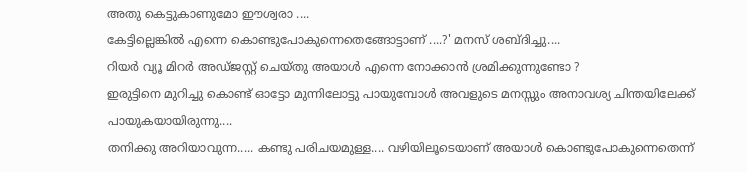അതു കെട്ടുകാണുമോ ഈശ്വരാ ....
കേട്ടില്ലെങ്കിൽ എന്നെ കൊണ്ടുപോകുന്നെതെങ്ങോട്ടാണ് ....?' മനസ് ശബ്‌ദിച്ചു....
റിയർ വ്യൂ മിറർ അഡ്ജസ്റ്റ് ചെയ്‌തു അയാൾ എന്നെ നോക്കാൻ ശ്രമിക്കുന്നുണ്ടോ ?
ഇരുട്ടിനെ മുറിച്ചു കൊണ്ട് ഓട്ടോ മുന്നിലോട്ടു പായുമ്പോൾ അവളുടെ മനസ്സും അനാവശ്യ ചിന്തയിലേക്ക് പായുകയായിരുന്നു....
തനിക്കു അറിയാവുന്ന..... കണ്ടു പരിചയമുള്ള.... വഴിയിലൂടെയാണ് അയാൾ കൊണ്ടുപോകുന്നെതെന്ന്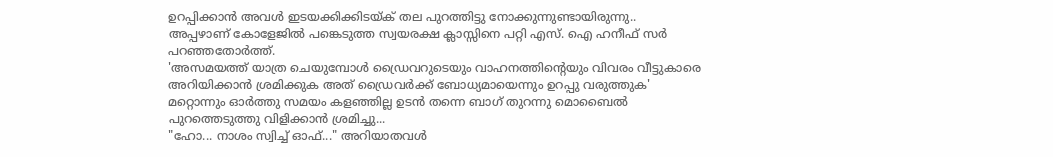ഉറപ്പിക്കാൻ അവൾ ഇടയക്കിക്കിടയ്ക് തല പുറത്തിട്ടു നോക്കുന്നുണ്ടായിരുന്നു..
അപ്പഴാണ് കോളേജിൽ പങ്കെടുത്ത സ്വയരക്ഷ ക്ലാസ്സിനെ പറ്റി എസ്. ഐ ഹനീഫ് സർ പറഞ്ഞതോർത്ത്.
'അസമയത്ത് യാത്ര ചെയുമ്പോൾ ഡ്രൈവറുടെയും വാഹനത്തിന്റെയും വിവരം വീട്ടുകാരെ അറിയിക്കാൻ ശ്രമിക്കുക അത് ഡ്രൈവർക്ക് ബോധ്യമായെന്നും ഉറപ്പു വരുത്തുക'
മറ്റൊന്നും ഓർത്തു സമയം കളഞ്ഞില്ല ഉടൻ തന്നെ ബാഗ് തുറന്നു മൊബൈൽ പുറത്തെടുത്തു വിളിക്കാൻ ശ്രമിച്ചു...
"ഹോ... നാശം സ്വിച്ച് ഓഫ്..." അറിയാതവൾ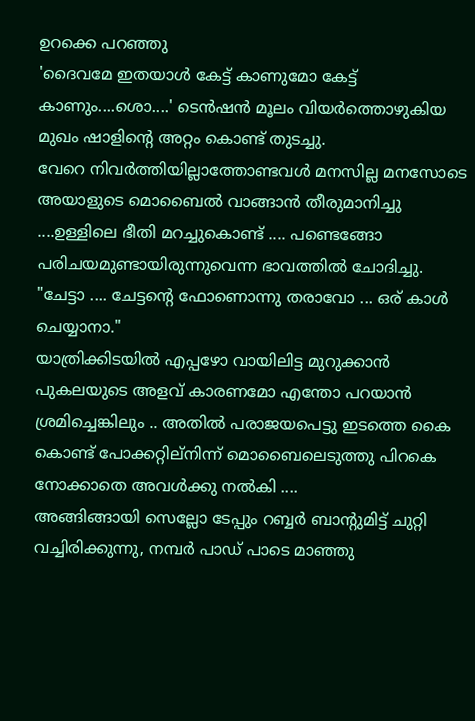ഉറക്കെ പറഞ്ഞു
'ദൈവമേ ഇതയാൾ കേട്ട് കാണുമോ കേട്ട് കാണും....ശൊ....' ടെൻഷൻ മൂലം വിയർത്തൊഴുകിയ മുഖം ഷാളിന്റെ അറ്റം കൊണ്ട് തുടച്ചു.
വേറെ നിവർത്തിയില്ലാത്തോണ്ടവൾ മനസില്ല മനസോടെ അയാളുടെ മൊബൈൽ വാങ്ങാൻ തീരുമാനിച്ചു ....ഉള്ളിലെ ഭീതി മറച്ചുകൊണ്ട് .... പണ്ടെങ്ങോ പരിചയമുണ്ടായിരുന്നുവെന്ന ഭാവത്തിൽ ചോദിച്ചു.
"ചേട്ടാ .... ചേട്ടന്റെ ഫോണൊന്നു തരാവോ ... ഒര് കാൾ ചെയ്യാനാ."
യാത്രിക്കിടയിൽ എപ്പഴോ വായിലിട്ട മുറുക്കാൻ പുകലയുടെ അളവ് കാരണമോ എന്തോ പറയാൻ ശ്രമിച്ചെങ്കിലും .. അതിൽ പരാജയപെട്ടു ഇടത്തെ കൈ കൊണ്ട് പോക്കറ്റില്നിന്ന് മൊബൈലെടുത്തു പിറകെ നോക്കാതെ അവൾക്കു നൽകി ....
അങ്ങിങ്ങായി സെല്ലോ ടേപ്പും റബ്ബർ ബാന്റുമിട്ട് ചുറ്റി വച്ചിരിക്കുന്നു, നമ്പർ പാഡ് പാടെ മാഞ്ഞു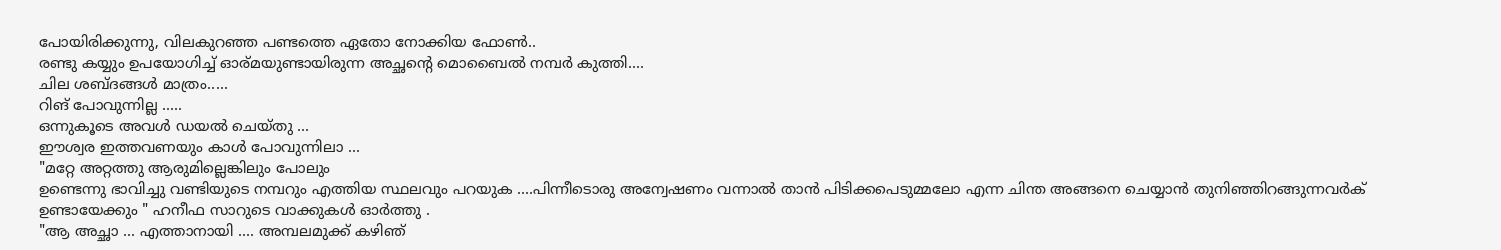പോയിരിക്കുന്നു, വിലകുറഞ്ഞ പണ്ടത്തെ ഏതോ നോക്കിയ ഫോൺ..
രണ്ടു കയ്യും ഉപയോഗിച്ച് ഓര്മയുണ്ടായിരുന്ന അച്ഛന്റെ മൊബൈൽ നമ്പർ കുത്തി....
ചില ശബ്ദങ്ങൾ മാത്രം.....
റിങ് പോവുന്നില്ല .....
ഒന്നുകൂടെ അവൾ ഡയൽ ചെയ്തു ...
ഈശ്വര ഇത്തവണയും കാൾ പോവുന്നിലാ ...
"മറ്റേ അറ്റത്തു ആരുമില്ലെങ്കിലും പോലും
ഉണ്ടെന്നു ഭാവിച്ചു വണ്ടിയുടെ നമ്പറും എത്തിയ സ്ഥലവും പറയുക ....പിന്നീടൊരു അന്വേഷണം വന്നാൽ താൻ പിടിക്കപെടുമ്മലോ എന്ന ചിന്ത അങ്ങനെ ചെയ്യാൻ തുനിഞ്ഞിറങ്ങുന്നവർക് ഉണ്ടായേക്കും " ഹനീഫ സാറുടെ വാക്കുകൾ ഓർത്തു .
"ആ അച്ഛാ ... എത്താനായി .... അമ്പലമുക്ക് കഴിഞ്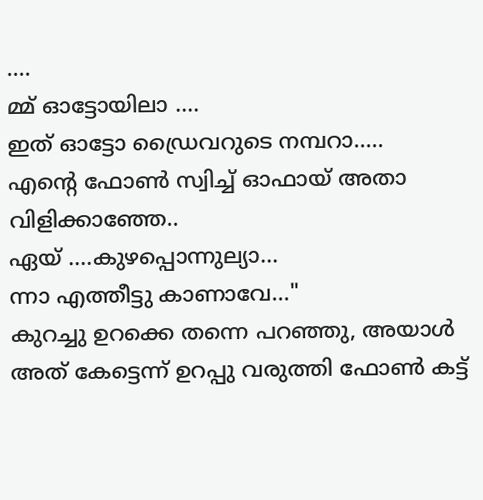....
മ്മ് ഓട്ടോയിലാ ....
ഇത് ഓട്ടോ ഡ്രൈവറുടെ നമ്പറാ.....
എന്റെ ഫോൺ സ്വിച്ച് ഓഫായ് അതാ വിളിക്കാഞ്ഞേ..
ഏയ് ....കുഴപ്പൊന്നുല്യാ...
ന്നാ എത്തീട്ടു കാണാവേ..."
കുറച്ചു ഉറക്കെ തന്നെ പറഞ്ഞു, അയാൾ അത് കേട്ടെന്ന് ഉറപ്പു വരുത്തി ഫോൺ കട്ട്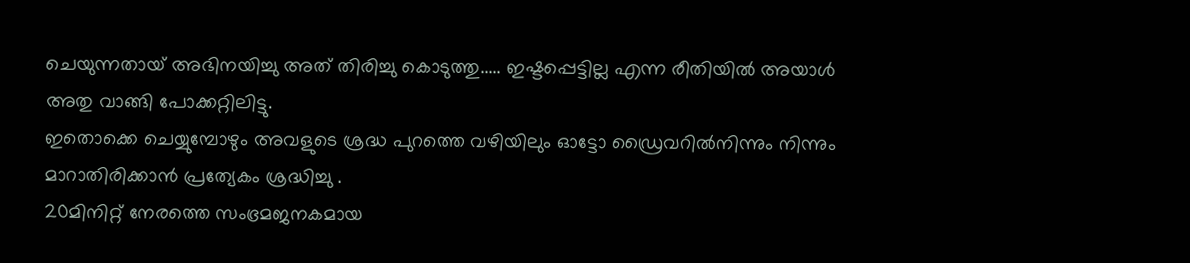ചെയുന്നതായ് അഭിനയിച്ചു അത് തിരിച്ചു കൊടുത്തു..... ഇഷ്ടപ്പെട്ടില്ല എന്ന രീതിയിൽ അയാൾ അതു വാങ്ങി പോക്കറ്റിലിട്ടു.
ഇതൊക്കെ ചെയ്യുമ്പോഴും അവളുടെ ശ്രദ്ധ പുറത്തെ വഴിയിലും ഓട്ടോ ഡ്രൈവറിൽനിന്നും നിന്നും മാറാതിരിക്കാൻ പ്രത്യേകം ശ്രദ്ധിച്ചു .
20മിനിറ്റ് നേരത്തെ സംഭ്രമജനകമായ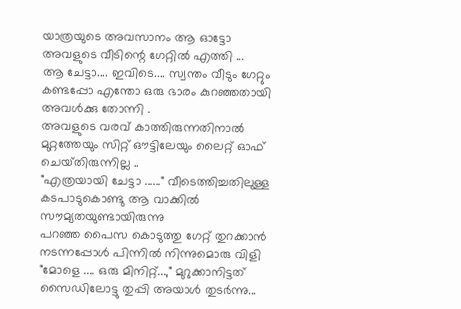യാത്രയുടെ അവസാനം ആ ഓട്ടോ അവളുടെ വീടിന്റെ ഗേറ്റിൽ എത്തി ...
ആ ചേട്ടാ.... ഇവിടെ.... സ്വന്തം വീടും ഗേറ്റും കണ്ടപ്പോ എന്തോ ഒരു ഭാരം കുറഞ്ഞതായി അവൾക്കു തോന്നി .
അവളുടെ വരവ് കാത്തിരുന്നതിനാൽ മുറ്റത്തേയും സിറ്റ് ഔട്ടിലേയും ലൈറ്റ് ഓഫ് ചെയ്‌തിരുന്നില്ല ..
"എത്രയായി ചേട്ടാ ......" വീടെത്തിച്ചതിലുള്ള കടപാടുകൊണ്ടു ആ വാക്കിൽ സൗമ്യതയുണ്ടായിരുന്നു
പറഞ്ഞ പൈസ കൊടുത്തു ഗേറ്റ് തുറക്കാൻ നടന്നപ്പോൾ പിന്നിൽ നിന്നുമൊരു വിളി
"മോളെ .... ഒരു മിനിറ്റ്...," മുറുക്കാനിട്ടത് സൈഡിലോട്ടു തുപ്പി അയാൾ തുടർന്നു...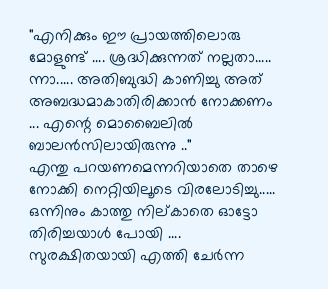"എനിക്കും ഈ പ്രായത്തിലൊരു മോളുണ്ട് .... ശ്രദ്ധിക്കുന്നത് നല്ലതാ..... ന്നാ..... അതിബുദ്ധി കാണിച്ചു അത് അബദ്ധമാകാതിരിക്കാൻ നോക്കണം ... എന്റെ മൊബൈലിൽ ബാലൻസിലായിരുന്നു .."
എന്തു പറയണമെന്നറിയാതെ താഴെ നോക്കി നെറ്റിയിലൂടെ വിരലോടിച്ചു.....
ഒന്നിനും കാത്തു നില്കാതെ ഓട്ടോ തിരിച്ചയാൾ പോയി ....
സുരക്ഷിതയായി എത്തി ചേർന്ന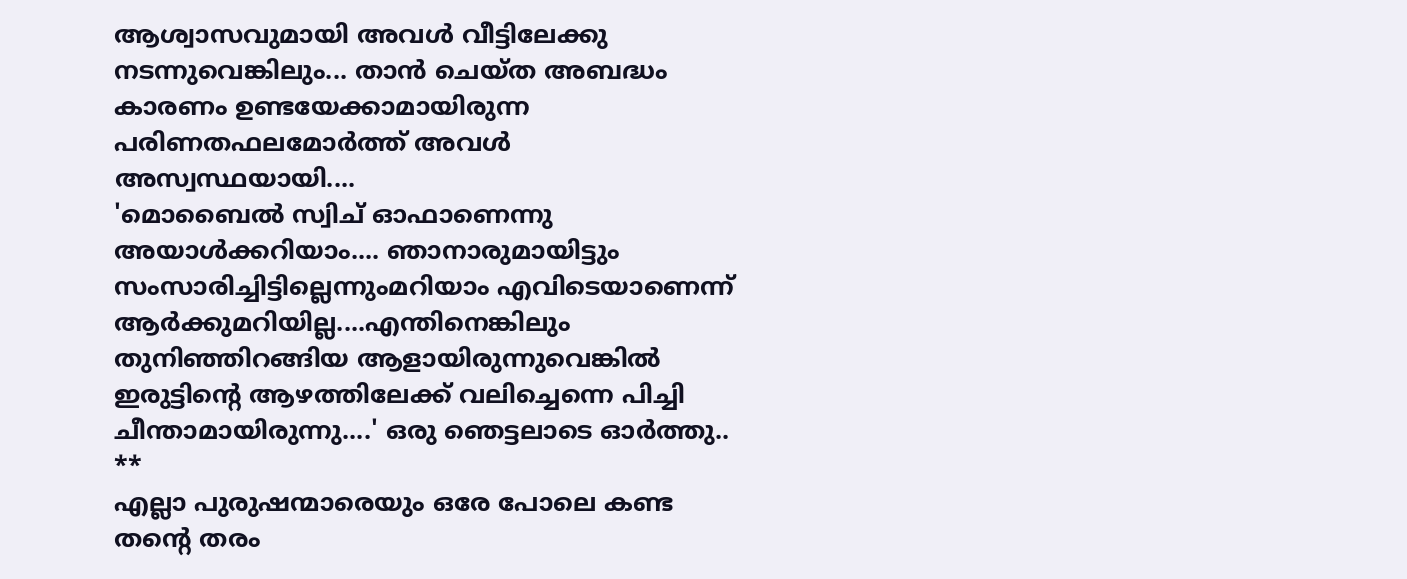ആശ്വാസവുമായി അവൾ വീട്ടിലേക്കു നടന്നുവെങ്കിലും... താൻ ചെയ്‌ത അബദ്ധം കാരണം ഉണ്ടയേക്കാമായിരുന്ന പരിണതഫലമോർത്ത് അവൾ അസ്വസ്ഥയായി....
'മൊബൈൽ സ്വിച് ഓഫാണെന്നു അയാൾക്കറിയാം.... ഞാനാരുമായിട്ടും സംസാരിച്ചിട്ടില്ലെന്നുംമറിയാം എവിടെയാണെന്ന് ആർക്കുമറിയില്ല....എന്തിനെങ്കിലും തുനിഞ്ഞിറങ്ങിയ ആളായിരുന്നുവെങ്കിൽ ഇരുട്ടിന്റെ ആഴത്തിലേക്ക് വലിച്ചെന്നെ പിച്ചി ചീന്താമായിരുന്നു....' ഒരു ഞെട്ടലാടെ ഓർത്തു..
**
എല്ലാ പുരുഷന്മാരെയും ഒരേ പോലെ കണ്ട തന്റെ തരം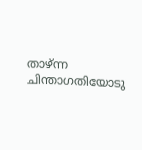താഴ്ന്ന ചിന്താഗതിയോടു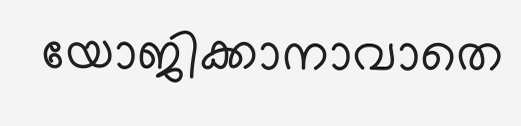യോജിക്കാനാവാതെ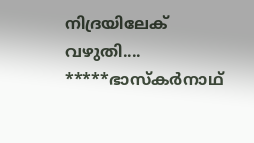നിദ്രയിലേക് വഴുതി....
*****ഭാസ്കർനാഥ്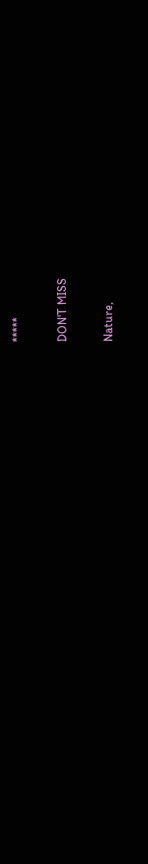*****

DON'T MISS

Nature,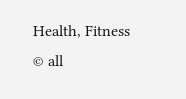Health, Fitness
© all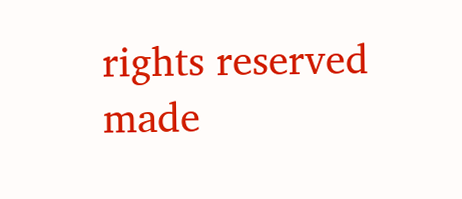rights reserved
made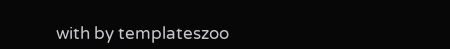with by templateszoo